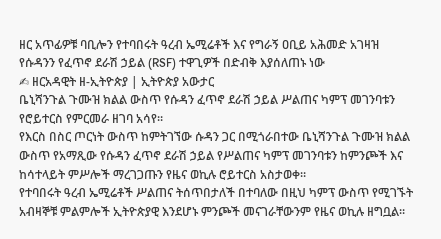ዘር አጥፊዎቹ ባቢሎን የተባበሩት ዓረብ ኤሚሬቶች እና የግራኝ ዐቢይ አሕመድ አገዛዝ የሱዳንን የፈጥኖ ደራሽ ኃይል (RSF) ተዋጊዎች በድብቅ እያሰለጠኑ ነው
✍ ዘርአዳዊት ዘ-ኢትዮጵያ | ኢትዮጵያ አውታር
ቤኒሻንጉል ጉሙዝ ክልል ውስጥ የሱዳን ፈጥኖ ደራሽ ኃይል ሥልጠና ካምፕ መገንባቱን የሮይተርስ የምርመራ ዘገባ አሳየ።
የእርስ በስር ጦርነት ውስጥ ከምትገኘው ሱዳን ጋር በሚጎራበተው ቤኒሻንጉል ጉሙዝ ክልል ውስጥ የአማጺው የሱዳን ፈጥኖ ደራሽ ኃይል የሥልጠና ካምፕ መገንባቱን ከምንጮች እና ከሳተላይት ምሥሎች ማረገጋጡን የዜና ወኪሉ ሮይተርስ አስታወቀ።
የተባበሩት ዓረብ ኤሚሬቶች ሥልጠና ትሰጥበታለች በተባለው በዚህ ካምፕ ውስጥ የሚገኙት አብዛኞቹ ምልምሎች ኢትዮጵያዊ እንደሆኑ ምንጮች መናገራቸውንም የዜና ወኪሉ ዘግቧል።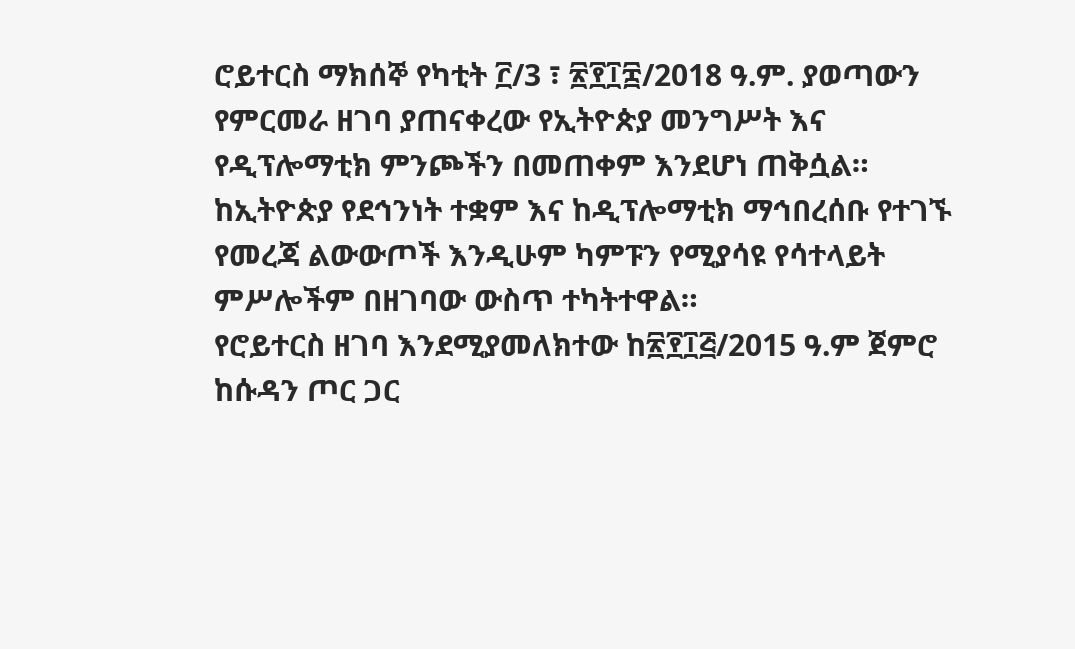ሮይተርስ ማክሰኞ የካቲት ፫/3 ፣ ፳፻፲፰/2018 ዓ.ም. ያወጣውን የምርመራ ዘገባ ያጠናቀረው የኢትዮጵያ መንግሥት እና የዲፕሎማቲክ ምንጮችን በመጠቀም እንደሆነ ጠቅሷል። ከኢትዮጵያ የደኅንነት ተቋም እና ከዲፕሎማቲክ ማኅበረሰቡ የተገኙ የመረጃ ልውውጦች እንዲሁም ካምፑን የሚያሳዩ የሳተላይት ምሥሎችም በዘገባው ውስጥ ተካትተዋል።
የሮይተርስ ዘገባ እንደሚያመለክተው ከ፳፻፲፭/2015 ዓ.ም ጀምሮ ከሱዳን ጦር ጋር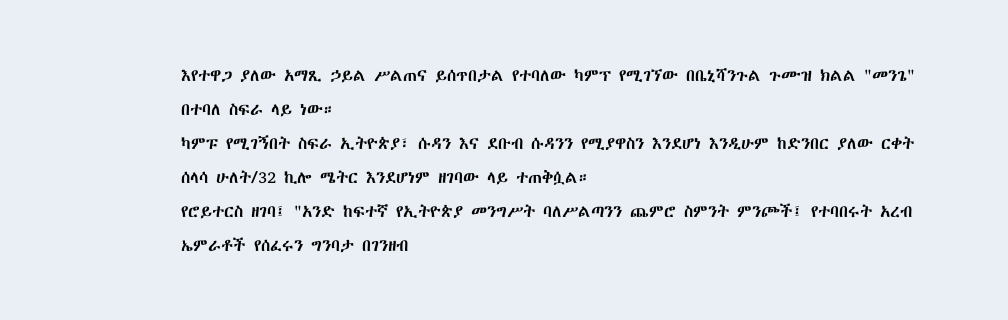እየተዋጋ ያለው አማጺ ኃይል ሥልጠና ይሰጥበታል የተባለው ካምፕ የሚገኘው በቤኒሻንጉል ጉሙዝ ክልል "መንጌ" በተባለ ስፍራ ላይ ነው።
ካምፑ የሚገኝበት ስፍራ ኢትዮጵያ፣ ሱዳን እና ደቡብ ሱዳንን የሚያዋስን እንደሆነ እንዲሁም ከድንበር ያለው ርቀት ሰላሳ ሁለት/32 ኪሎ ሜትር እንደሆነም ዘገባው ላይ ተጠቅሷል።
የሮይተርስ ዘገባ፤ "አንድ ከፍተኛ የኢትዮጵያ መንግሥት ባለሥልጣንን ጨምሮ ስምንት ምንጮች፤ የተባበሩት አረብ ኤምራቶች የሰፈሩን ግንባታ በገንዘብ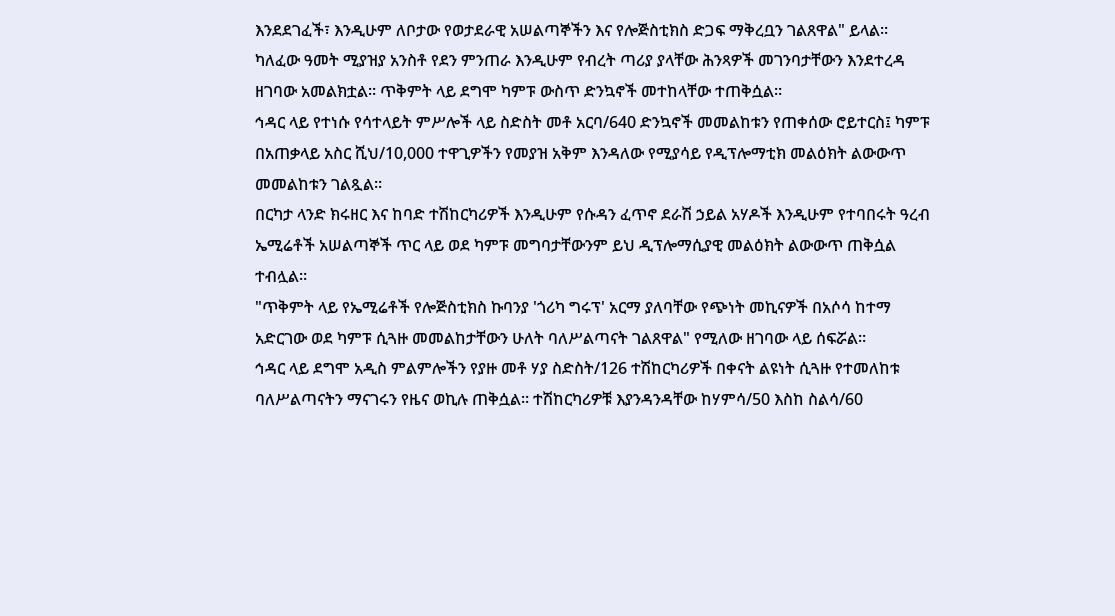እንደደገፈች፣ እንዲሁም ለቦታው የወታደራዊ አሠልጣኞችን እና የሎጅስቲክስ ድጋፍ ማቅረቧን ገልጸዋል" ይላል።
ካለፈው ዓመት ሚያዝያ አንስቶ የደን ምንጠራ እንዲሁም የብረት ጣሪያ ያላቸው ሕንጻዎች መገንባታቸውን እንደተረዳ ዘገባው አመልክቷል። ጥቅምት ላይ ደግሞ ካምፑ ውስጥ ድንኳኖች መተከላቸው ተጠቅሷል።
ኅዳር ላይ የተነሱ የሳተላይት ምሥሎች ላይ ስድስት መቶ አርባ/640 ድንኳኖች መመልከቱን የጠቀሰው ሮይተርስ፤ ካምፑ በአጠቃላይ አስር ሺህ/10,000 ተዋጊዎችን የመያዝ አቅም እንዳለው የሚያሳይ የዲፕሎማቲክ መልዕክት ልውውጥ መመልከቱን ገልጿል።
በርካታ ላንድ ክሩዘር እና ከባድ ተሽከርካሪዎች እንዲሁም የሱዳን ፈጥኖ ደራሽ ኃይል አሃዶች እንዲሁም የተባበሩት ዓረብ ኤሚሬቶች አሠልጣኞች ጥር ላይ ወደ ካምፑ መግባታቸውንም ይህ ዲፕሎማሲያዊ መልዕክት ልውውጥ ጠቅሷል ተብሏል።
"ጥቅምት ላይ የኤሚሬቶች የሎጅስቲክስ ኩባንያ 'ጎሪካ ግሩፕ' አርማ ያለባቸው የጭነት መኪናዎች በአሶሳ ከተማ አድርገው ወደ ካምፑ ሲጓዙ መመልከታቸውን ሁለት ባለሥልጣናት ገልጸዋል" የሚለው ዘገባው ላይ ሰፍሯል።
ኅዳር ላይ ደግሞ አዲስ ምልምሎችን የያዙ መቶ ሃያ ስድስት/126 ተሽከርካሪዎች በቀናት ልዩነት ሲጓዙ የተመለከቱ ባለሥልጣናትን ማናገሩን የዜና ወኪሉ ጠቅሷል። ተሽከርካሪዎቹ እያንዳንዳቸው ከሃምሳ/50 እስከ ስልሳ/60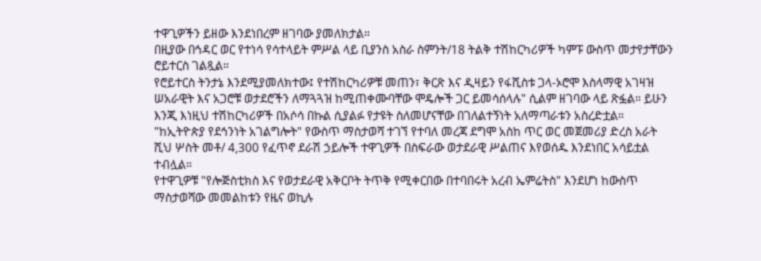ተዋጊዎችን ይዘው እንደነበረም ዘገባው ያመለክታል።
በዚያው በኅዳር ወር የተነሳ የሳተላይት ምሥል ላይ ቢያንስ አስራ ስምንት/18 ትልቅ ተሽከርካሪዎች ካምፑ ውስጥ መታየታቸውን ሮይተርስ ገልጿል።
የሮይተርስ ትንታኔ እንደሚያመለክተው፤ የተሽከርካሪዎቹ መጠን፣ ቅርጽ እና ዲዛይን የፋሺስቱ ጋላ-ኦሮሞ እስላማዊ አገዛዝ ሠአራዊት እና አጋሮቹ ወታደሮችን ለማጓጓዝ ከሚጠቀሙባቸው ሞዴሎች ጋር ይመሳሰላሉ" ሲልም ዘገባው ላይ ጽፏል። ይሁን እንጂ እነዚህ ተሽከርካሪዎች በአሶሳ በኩል ሲያልፉ የታዩት ስለመሆናቸው በገለልተኝነት አለማጣራቱን አስረድቷል።
"ከኢትዮጵያ የደኅንነት አገልግሎት" የውስጥ ማስታወሻ ተገኘ የተባለ መረጃ ደግሞ አስከ ጥር ወር መጀመሪያ ድረስ አራት ሺህ ሦስት መቶ/ 4,300 የፈጥኖ ደራሽ ኃይሎች ተዋጊዎች በስፍራው ወታደራዊ ሥልጠና እየወሰዱ እንደነበር አሳይቷል ተብሏል።
የተዋጊዎቹ "የሎጅስቲክስ እና የወታደራዊ አቅርቦት ትጥቅ የሚቀርበው በተባበሩት አረብ ኤምሬትስ" እንደሆነ ከውስጥ ማስታወሻው መመልከቱን የዜና ወኪሉ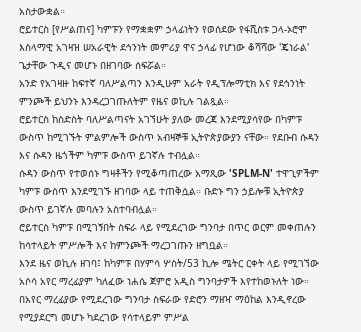አስታውቋል።
ሮይተርስ [የሥልጠና] ካምፑን የማቋቋም ኃላፊነትን የወሰደው የፋሺስቱ ጋላ-ኦሮሞ እስላማዊ አገዛዝ ሠአራዊት ደኅንነት መምሪያ ዋና ኃላፊ የሆነው ቆሻሻው 'ጄነራል' ጌታቸው ጉዲና መሆኑ በዘገባው ሰፍሯል።
አንድ የአገዛዙ ከፍተኛ ባለሥልጣን እንዲሁም አራት የዲፕሎማቲክ እና የደኅንነት ምንጮች ይህንኑ እንዳረጋገጡለትም የዜና ወኪሉ ገልጿል።
ሮይተርስ ከስድስት ባለሥልጣናት አገኘሁት ያለው መረጃ እንደሚያሳየው በካምፑ ውስጥ ከሚገኙት ምልምሎች ውስጥ አብዛኞቹ ኢትዮጵያውያን ናቸው። የደቡብ ሱዳን እና ሱዳን ዜጎችም ካምፑ ውስጥ ይገኛሉ ተብሏል።
ሱዳን ውስጥ የተወሰኑ ግዛቶችን የሚቆጣጠረው አማጺው 'SPLM-N' ተዋጊዎችም ካምፑ ውስጥ እንደሚገኙ ዘገባው ላይ ተጠቅሷል። ቡድኑ ግን ኃይሎቹ ኢትዮጵያ ውስጥ ይገኛሉ መባሉን አስተባብሏል።
ሮይተርስ ካምፑ በሚገኝበት ስፍራ ላይ የሚደረገው ግንባታ በጥር ወርም መቀጠሉን ከሳተላይት ምሥሎች እና ከምንጮች ማረጋገጡን ዘግቧል።
እንደ ዜና ወኪሉ ዘገባ፤ ከካምፑ በሃምሳ ሦስት/53 ኪሎ ሜትር ርቀት ላይ የሚገኘው አሶሳ አየር ማረፊያም ካለፈው ነሐሴ ጀምሮ አዲስ ግንባታዎች እየተከወኑለት ነው።
በአየር ማረፊያው የሚደረገው ግንባታ ስፍራው የድሮን ማዘዣ ማዕከል እንዲኖረው የሚያደርግ መሆኑ ካደረገው የሳተላይም ምሥል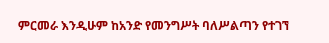ምርመራ እንዲሁም ከአንድ የመንግሥት ባለሥልጣን የተገኘ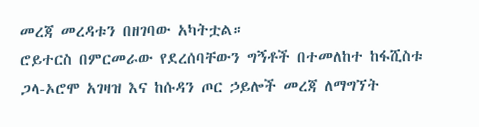መረጃ መረዳቱን በዘገባው አካትቷል።
ሮይተርስ በምርመራው የደረሰባቸውን ግኝቶች በተመለከተ ከፋሺስቱ ጋላ-ኦሮሞ አገዛዝ እና ከሱዳን ጦር ኃይሎች መረጃ ለማግኘት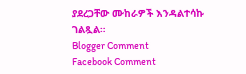ያደረጋቸው ሙከራዎች እንዳልተሳኩ ገልጿል።
Blogger Comment
Facebook Comment